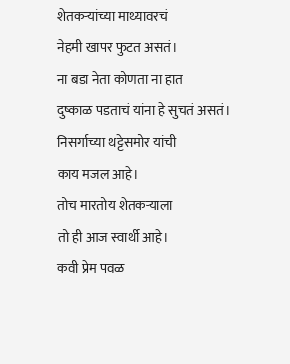शेतकऱ्यांच्या माथ्यावरचं
नेहमी खापर फुटत असतं।
ना बडा नेता कोणता ना हात
दुष्काळ पडताचं यांना हे सुचतं असतं।
निसर्गाच्या थट्टेसमोर यांची
काय मजल आहे।
तोच मारतोय शेतकऱ्याला
तो ही आज स्वार्थी आहे।
कवी प्रेम पवळ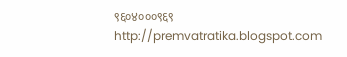९६०४०००९६९
http://premvatratika.blogspot.com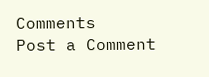Comments
Post a Comment